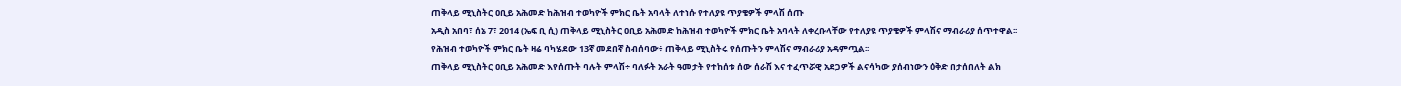ጠቅላይ ሚኒስትር ዐቢይ አሕመድ ከሕዝብ ተወካዮች ምክር ቤት አባላት ለተነሱ የተለያዩ ጥያቄዎች ምላሽ ሰጡ
አዲስ አበባ፣ ሰኔ 7፣ 2014 (ኤፍ ቢ ሲ) ጠቅላይ ሚኒስትር ዐቢይ አሕመድ ከሕዝብ ተወካዮች ምክር ቤት አባላት ለቀረቡላቸው የተለያዩ ጥያቄዎች ምላሽና ማብራሪያ ሰጥተዋል፡፡
የሕዝብ ተወካዮች ምክር ቤት ዛሬ ባካሄደው 13ኛ መደበኛ ስብሰባው፥ ጠቅላይ ሚኒስትሩ የሰጡትን ምላሽና ማብራሪያ አዳምጧል፡፡
ጠቅላይ ሚኒስትር ዐቢይ አሕመድ እየሰጡት ባሉት ምላሽ÷ ባለፉት አራት ዓመታት የተከሰቱ ሰው ሰራሽ እና ተፈጥሯዊ አደጋዎች ልናሳካው ያሰብነውን ዕቅድ በታሰበለት ልክ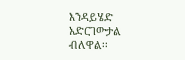እንዳይሄድ አድርገውታል ብለዋል፡፡